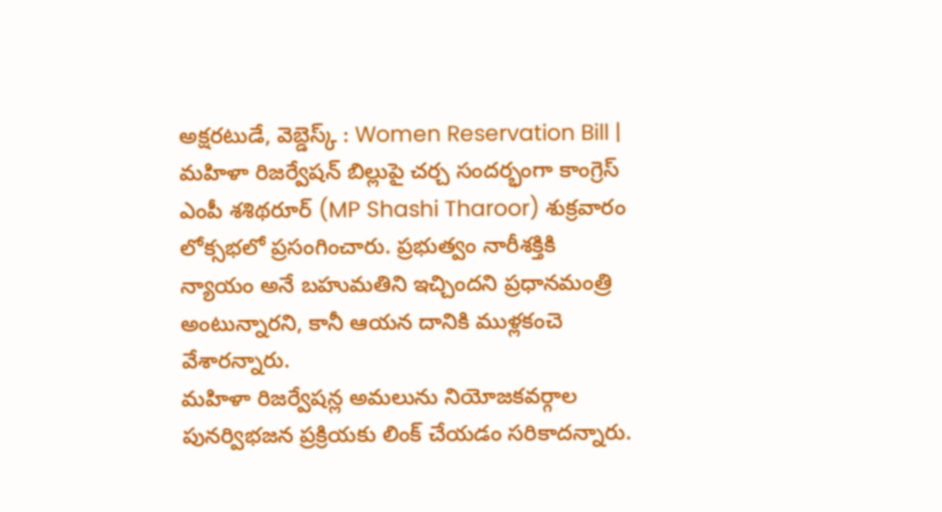అక్షరటుడే, వెబ్డెస్క్ : Women Reservation Bill | మహిళా రిజర్వేషన్ బిల్లుపై చర్చ సందర్భంగా కాంగ్రెస్ ఎంపీ శశిథరూర్ (MP Shashi Tharoor) శుక్రవారం లోక్సభలో ప్రసంగించారు. ప్రభుత్వం నారీశక్తికి న్యాయం అనే బహుమతిని ఇచ్చిందని ప్రధానమంత్రి అంటున్నారని, కానీ ఆయన దానికి ముళ్లకంచె వేశారన్నారు.
మహిళా రిజర్వేషన్ల అమలును నియోజకవర్గాల పునర్విభజన ప్రక్రియకు లింక్ చేయడం సరికాదన్నారు.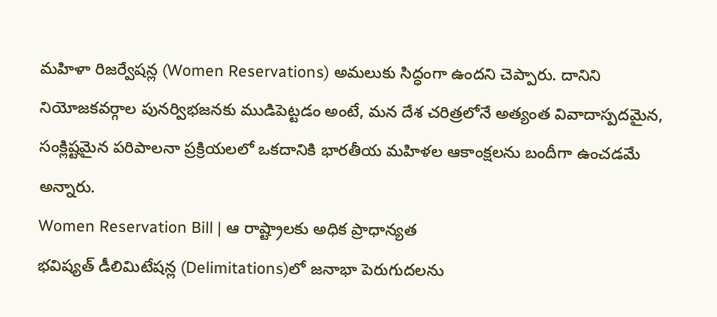మహిళా రిజర్వేషన్ల (Women Reservations) అమలుకు సిద్ధంగా ఉందని చెప్పారు. దానిని నియోజకవర్గాల పునర్విభజనకు ముడిపెట్టడం అంటే, మన దేశ చరిత్రలోనే అత్యంత వివాదాస్పదమైన, సంక్లిష్టమైన పరిపాలనా ప్రక్రియలలో ఒకదానికి భారతీయ మహిళల ఆకాంక్షలను బందీగా ఉంచడమే అన్నారు.
Women Reservation Bill | ఆ రాష్ట్రాలకు అధిక ప్రాధాన్యత
భవిష్యత్ డీలిమిటేషన్ల (Delimitations)లో జనాభా పెరుగుదలను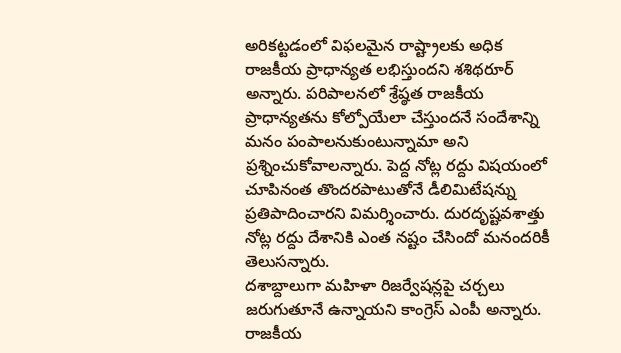అరికట్టడంలో విఫలమైన రాష్ట్రాలకు అధిక రాజకీయ ప్రాధాన్యత లభిస్తుందని శశిథరూర్ అన్నారు. పరిపాలనలో శ్రేష్ఠత రాజకీయ ప్రాధాన్యతను కోల్పోయేలా చేస్తుందనే సందేశాన్ని మనం పంపాలనుకుంటున్నామా అని ప్రశ్నించుకోవాలన్నారు. పెద్ద నోట్ల రద్దు విషయంలో చూపినంత తొందరపాటుతోనే డీలిమిటేషన్ను ప్రతిపాదించారని విమర్శించారు. దురదృష్టవశాత్తు నోట్ల రద్దు దేశానికి ఎంత నష్టం చేసిందో మనందరికీ తెలుసన్నారు.
దశాబ్దాలుగా మహిళా రిజర్వేషన్లపై చర్చలు జరుగుతూనే ఉన్నాయని కాంగ్రెస్ ఎంపీ అన్నారు. రాజకీయ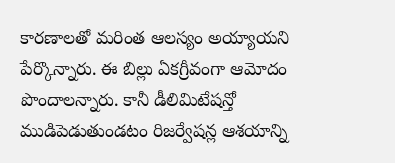కారణాలతో మరింత ఆలస్యం అయ్యాయని పేర్కొన్నారు. ఈ బిల్లు ఏకగ్రీవంగా ఆమోదం పొందాలన్నారు. కానీ డీలిమిటేషన్తో ముడిపెడుతుండటం రిజర్వేషన్ల ఆశయాన్ని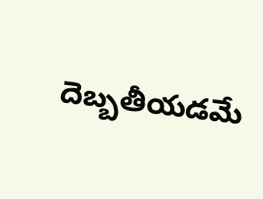దెబ్బతీయడమే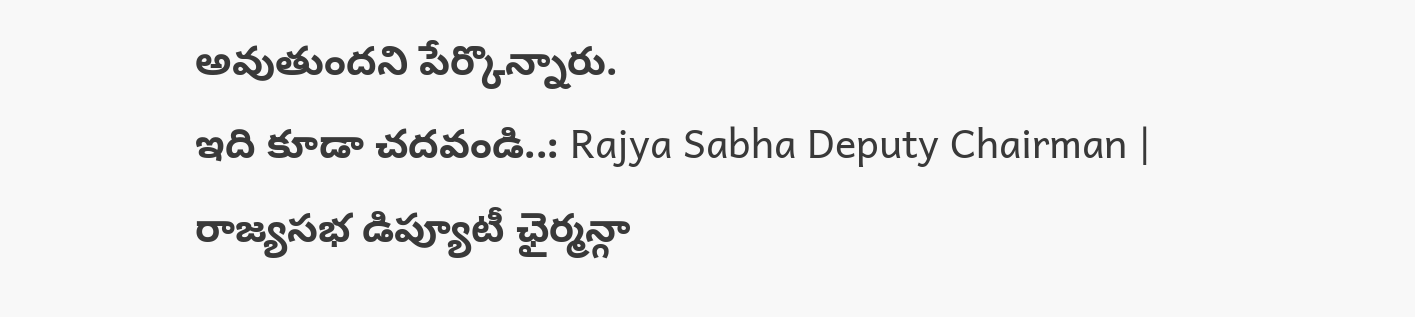అవుతుందని పేర్కొన్నారు.
ఇది కూడా చదవండి..: Rajya Sabha Deputy Chairman | రాజ్యసభ డిప్యూటీ ఛైర్మన్గా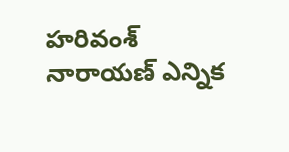హరివంశ్ నారాయణ్ ఎన్నిక